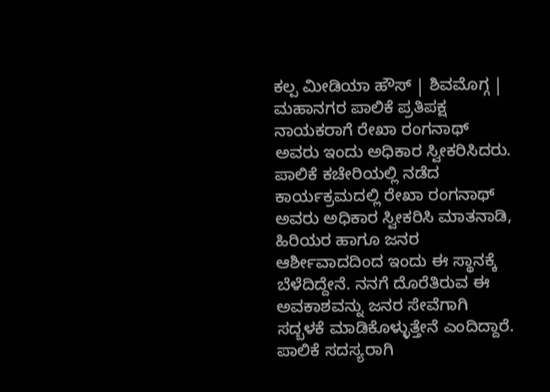ಕಲ್ಪ ಮೀಡಿಯಾ ಹೌಸ್ | ಶಿವಮೊಗ್ಗ |
ಮಹಾನಗರ ಪಾಲಿಕೆ ಪ್ರತಿಪಕ್ಷ ನಾಯಕರಾಗೆ ರೇಖಾ ರಂಗನಾಥ್ ಅವರು ಇಂದು ಅಧಿಕಾರ ಸ್ವೀಕರಿಸಿದರು.
ಪಾಲಿಕೆ ಕಚೇರಿಯಲ್ಲಿ ನಡೆದ ಕಾರ್ಯಕ್ರಮದಲ್ಲಿ ರೇಖಾ ರಂಗನಾಥ್ ಅವರು ಅಧಿಕಾರ ಸ್ವೀಕರಿಸಿ ಮಾತನಾಡಿ, ಹಿರಿಯರ ಹಾಗೂ ಜನರ ಆರ್ಶೀವಾದದಿಂದ ಇಂದು ಈ ಸ್ಥಾನಕ್ಕೆ ಬೆಳೆದಿದ್ದೇನೆ. ನನಗೆ ದೊರೆತಿರುವ ಈ ಅವಕಾಶವನ್ನು ಜನರ ಸೇವೆಗಾಗಿ ಸದ್ಬಳಕೆ ಮಾಡಿಕೊಳ್ಳುತ್ತೇನೆ ಎಂದಿದ್ದಾರೆ.
ಪಾಲಿಕೆ ಸದಸ್ಯರಾಗಿ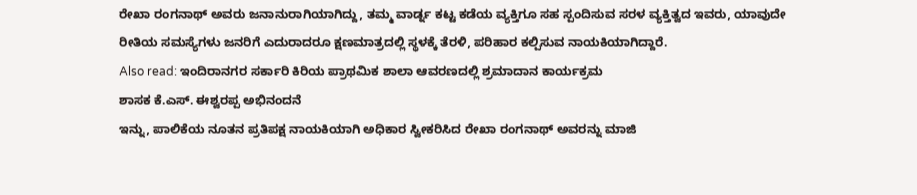ರೇಖಾ ರಂಗನಾಥ್ ಅವರು ಜನಾನುರಾಗಿಯಾಗಿದ್ದು, ತಮ್ಮ ವಾರ್ಡ್ನ ಕಟ್ಟ ಕಡೆಯ ವ್ಯಕ್ತಿಗೂ ಸಹ ಸ್ಪಂದಿಸುವ ಸರಳ ವ್ಯಕ್ತಿತ್ವದ ಇವರು, ಯಾವುದೇ ರೀತಿಯ ಸಮಸ್ಯೆಗಳು ಜನರಿಗೆ ಎದುರಾದರೂ ಕ್ಷಣಮಾತ್ರದಲ್ಲಿ ಸ್ಥಳಕ್ಕೆ ತೆರಳಿ, ಪರಿಹಾರ ಕಲ್ಪಿಸುವ ನಾಯಕಿಯಾಗಿದ್ದಾರೆ.
Also read: ಇಂದಿರಾನಗರ ಸರ್ಕಾರಿ ಕಿರಿಯ ಪ್ರಾಥಮಿಕ ಶಾಲಾ ಆವರಣದಲ್ಲಿ ಶ್ರಮಾದಾನ ಕಾರ್ಯಕ್ರಮ
ಶಾಸಕ ಕೆ.ಎಸ್. ಈಶ್ವರಪ್ಪ ಅಭಿನಂದನೆ
ಇನ್ನು, ಪಾಲಿಕೆಯ ನೂತನ ಪ್ರತಿಪಕ್ಷ ನಾಯಕಿಯಾಗಿ ಅಧಿಕಾರ ಸ್ವೀಕರಿಸಿದ ರೇಖಾ ರಂಗನಾಥ್ ಅವರನ್ನು ಮಾಜಿ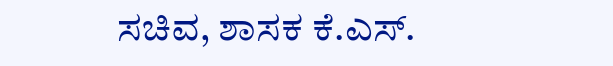ಸಚಿವ, ಶಾಸಕ ಕೆ.ಎಸ್.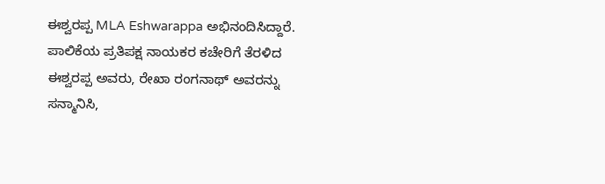ಈಶ್ವರಪ್ಪ MLA Eshwarappa ಅಭಿನಂದಿಸಿದ್ದಾರೆ.
ಪಾಲಿಕೆಯ ಪ್ರತಿಪಕ್ಷ ನಾಯಕರ ಕಚೇರಿಗೆ ತೆರಳಿದ ಈಶ್ವರಪ್ಪ ಅವರು, ರೇಖಾ ರಂಗನಾಥ್ ಅವರನ್ನು ಸನ್ಮಾನಿಸಿ,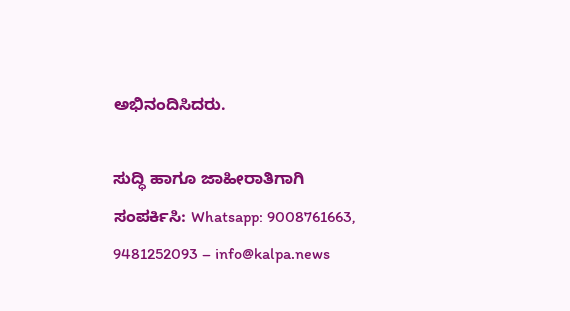ಅಭಿನಂದಿಸಿದರು.

ಸುದ್ಧಿ ಹಾಗೂ ಜಾಹೀರಾತಿಗಾಗಿ ಸಂಪರ್ಕಿಸಿ: Whatsapp: 9008761663, 9481252093 – info@kalpa.news